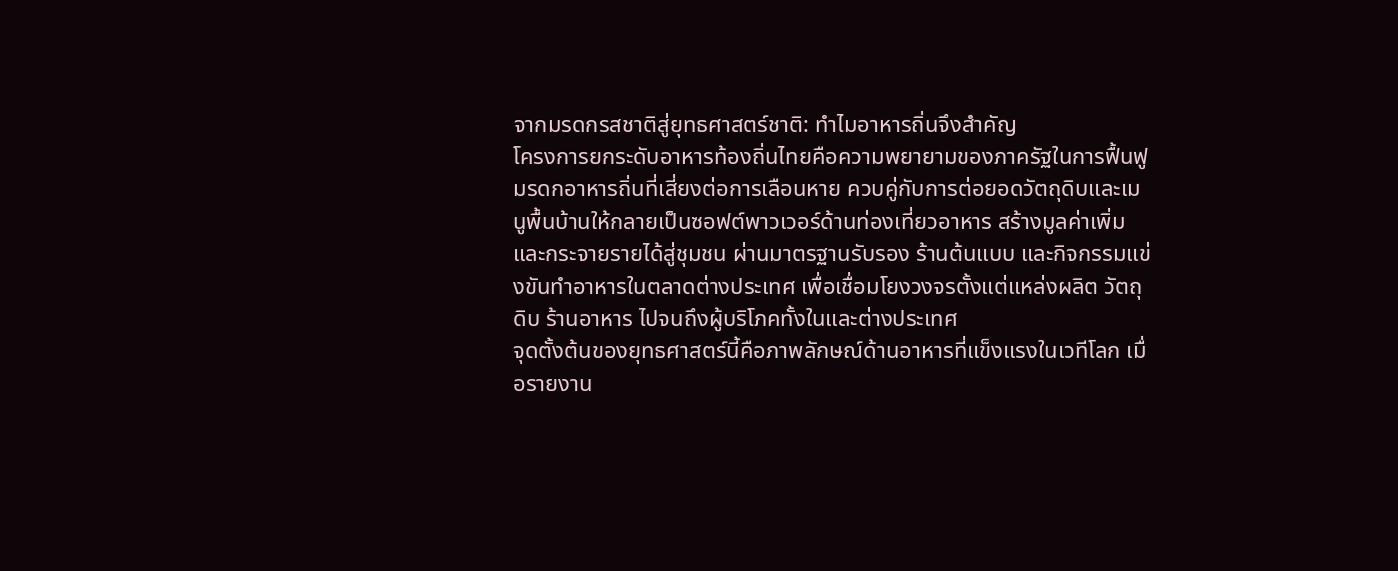จากมรดกรสชาติสู่ยุทธศาสตร์ชาติ: ทำไมอาหารถิ่นจึงสำคัญ
โครงการยกระดับอาหารท้องถิ่นไทยคือความพยายามของภาครัฐในการฟื้นฟูมรดกอาหารถิ่นที่เสี่ยงต่อการเลือนหาย ควบคู่กับการต่อยอดวัตถุดิบและเมนูพื้นบ้านให้กลายเป็นซอฟต์พาวเวอร์ด้านท่องเที่ยวอาหาร สร้างมูลค่าเพิ่มและกระจายรายได้สู่ชุมชน ผ่านมาตรฐานรับรอง ร้านต้นแบบ และกิจกรรมแข่งขันทำอาหารในตลาดต่างประเทศ เพื่อเชื่อมโยงวงจรตั้งแต่แหล่งผลิต วัตถุดิบ ร้านอาหาร ไปจนถึงผู้บริโภคทั้งในและต่างประเทศ
จุดตั้งต้นของยุทธศาสตร์นี้คือภาพลักษณ์ด้านอาหารที่แข็งแรงในเวทีโลก เมื่อรายงาน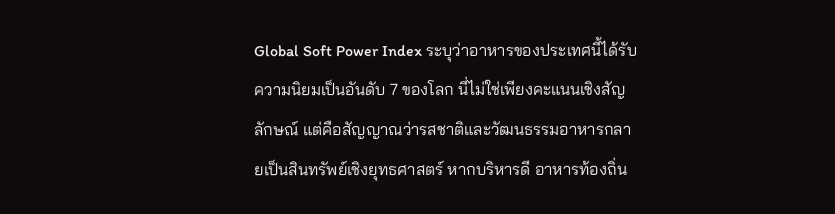Global Soft Power Index ระบุว่าอาหารของประเทศนี้ได้รับความนิยมเป็นอันดับ 7 ของโลก นี่ไม่ใช่เพียงคะแนนเชิงสัญลักษณ์ แต่คือสัญญาณว่ารสชาติและวัฒนธรรมอาหารกลายเป็นสินทรัพย์เชิงยุทธศาสตร์ หากบริหารดี อาหารท้องถิ่น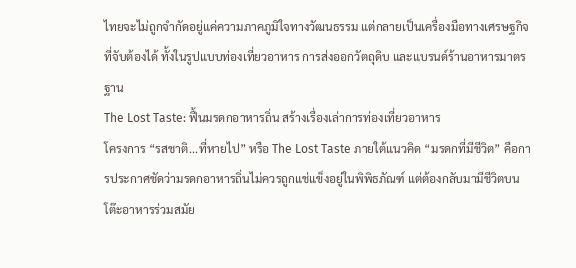ไทยจะไม่ถูกจำกัดอยู่แค่ความภาคภูมิใจทางวัฒนธรรม แต่กลายเป็นเครื่องมือทางเศรษฐกิจที่จับต้องได้ ทั้งในรูปแบบท่องเที่ยวอาหาร การส่งออกวัตถุดิบ และแบรนด์ร้านอาหารมาตรฐาน
The Lost Taste: ฟื้นมรดกอาหารถิ่น สร้างเรื่องเล่าการท่องเที่ยวอาหาร
โครงการ “รสชาติ...ที่หายไป” หรือ The Lost Taste ภายใต้แนวคิด “มรดกที่มีชีวิต” คือการประกาศชัดว่ามรดกอาหารถิ่นไม่ควรถูกแช่แข็งอยู่ในพิพิธภัณฑ์ แต่ต้องกลับมามีชีวิตบนโต๊ะอาหารร่วมสมัย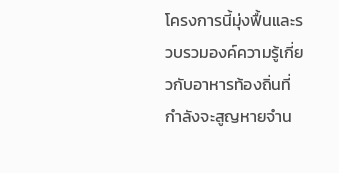โครงการนี้มุ่งฟื้นและรวบรวมองค์ความรู้เกี่ยวกับอาหารท้องถิ่นที่กำลังจะสูญหายจำน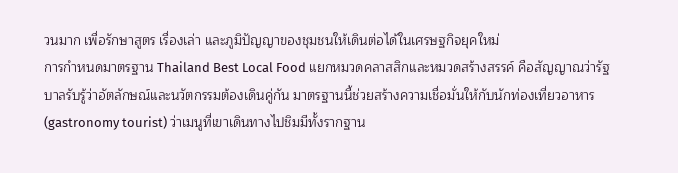วนมาก เพื่อรักษาสูตร เรื่องเล่า และภูมิปัญญาของชุมชนให้เดินต่อได้ในเศรษฐกิจยุคใหม่
การกำหนดมาตรฐาน Thailand Best Local Food แยกหมวดคลาสสิกและหมวดสร้างสรรค์ คือสัญญาณว่ารัฐบาลรับรู้ว่าอัตลักษณ์และนวัตกรรมต้องเดินคู่กัน มาตรฐานนี้ช่วยสร้างความเชื่อมั่นให้กับนักท่องเที่ยวอาหาร (gastronomy tourist) ว่าเมนูที่เขาเดินทางไปชิมมีทั้งรากฐาน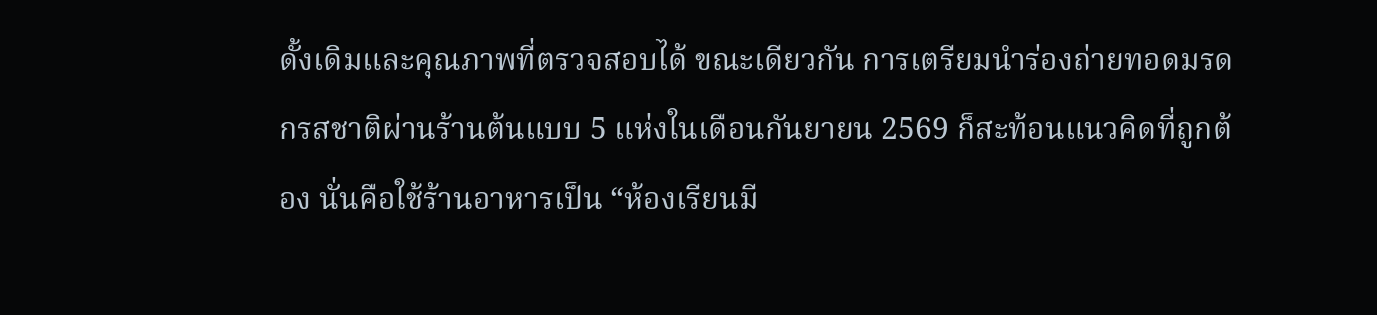ดั้งเดิมและคุณภาพที่ตรวจสอบได้ ขณะเดียวกัน การเตรียมนำร่องถ่ายทอดมรดกรสชาติผ่านร้านต้นแบบ 5 แห่งในเดือนกันยายน 2569 ก็สะท้อนแนวคิดที่ถูกต้อง นั่นคือใช้ร้านอาหารเป็น “ห้องเรียนมี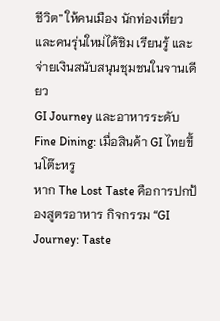ชีวิต” ให้คนเมือง นักท่องเที่ยว และคนรุ่นใหม่ได้ชิม เรียนรู้ และจ่ายเงินสนับสนุนชุมชนในจานเดียว
GI Journey และอาหารระดับ Fine Dining: เมื่อสินค้า GI ไทยขึ้นโต๊ะหรู
หาก The Lost Taste คือการปกป้องสูตรอาหาร กิจกรรม “GI Journey: Taste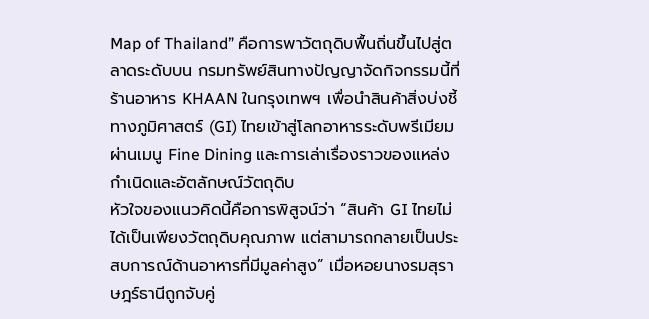Map of Thailand” คือการพาวัตถุดิบพื้นถิ่นขึ้นไปสู่ตลาดระดับบน กรมทรัพย์สินทางปัญญาจัดกิจกรรมนี้ที่ร้านอาหาร KHAAN ในกรุงเทพฯ เพื่อนำสินค้าสิ่งบ่งชี้ทางภูมิศาสตร์ (GI) ไทยเข้าสู่โลกอาหารระดับพรีเมียม ผ่านเมนู Fine Dining และการเล่าเรื่องราวของแหล่งกำเนิดและอัตลักษณ์วัตถุดิบ
หัวใจของแนวคิดนี้คือการพิสูจน์ว่า “สินค้า GI ไทยไม่ได้เป็นเพียงวัตถุดิบคุณภาพ แต่สามารถกลายเป็นประสบการณ์ด้านอาหารที่มีมูลค่าสูง” เมื่อหอยนางรมสุราษฎร์ธานีถูกจับคู่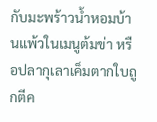กับมะพร้าวน้ำหอมบ้านแพ้วในเมนูต้มข่า หรือปลากุเลาเค็มตากใบถูกตีค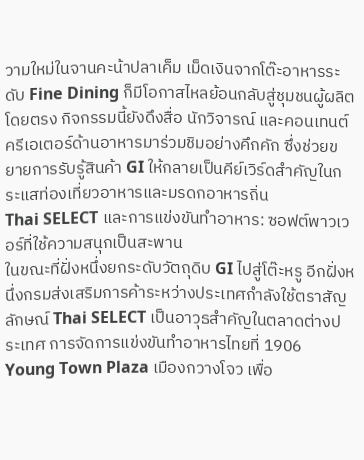วามใหม่ในจานคะน้าปลาเค็ม เม็ดเงินจากโต๊ะอาหารระดับ Fine Dining ก็มีโอกาสไหลย้อนกลับสู่ชุมชนผู้ผลิตโดยตรง กิจกรรมนี้ยังดึงสื่อ นักวิจารณ์ และคอนเทนต์ครีเอเตอร์ด้านอาหารมาร่วมชิมอย่างคึกคัก ซึ่งช่วยขยายการรับรู้สินค้า GI ให้กลายเป็นคีย์เวิร์ดสำคัญในกระแสท่องเที่ยวอาหารและมรดกอาหารถิ่น
Thai SELECT และการแข่งขันทำอาหาร: ซอฟต์พาวเวอร์ที่ใช้ความสนุกเป็นสะพาน
ในขณะที่ฝั่งหนึ่งยกระดับวัตถุดิบ GI ไปสู่โต๊ะหรู อีกฝั่งหนึ่งกรมส่งเสริมการค้าระหว่างประเทศกำลังใช้ตราสัญลักษณ์ Thai SELECT เป็นอาวุธสำคัญในตลาดต่างประเทศ การจัดการแข่งขันทำอาหารไทยที่ 1906 Young Town Plaza เมืองกวางโจว เพื่อ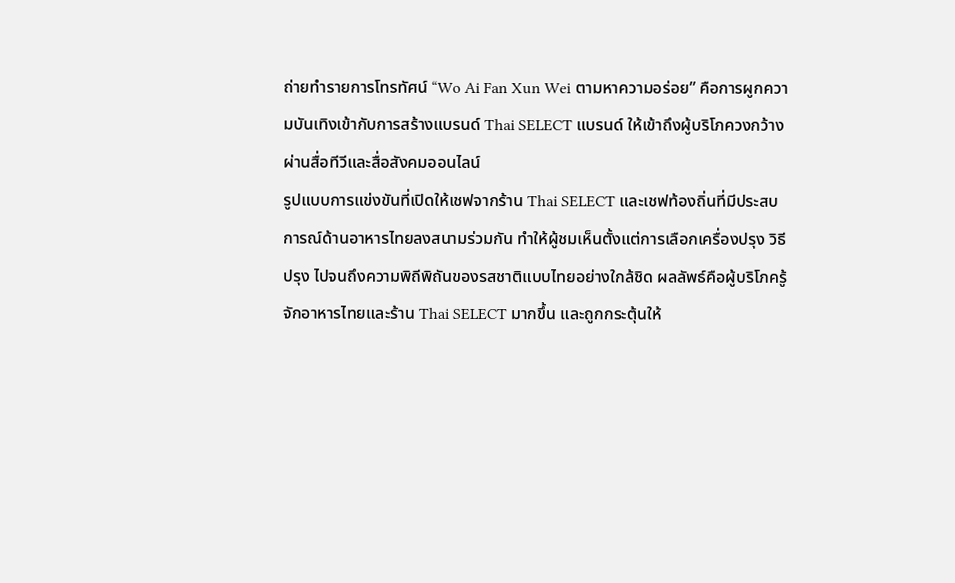ถ่ายทำรายการโทรทัศน์ “Wo Ai Fan Xun Wei ตามหาความอร่อย” คือการผูกความบันเทิงเข้ากับการสร้างแบรนด์ Thai SELECT แบรนด์ ให้เข้าถึงผู้บริโภควงกว้างผ่านสื่อทีวีและสื่อสังคมออนไลน์
รูปแบบการแข่งขันที่เปิดให้เชฟจากร้าน Thai SELECT และเชฟท้องถิ่นที่มีประสบการณ์ด้านอาหารไทยลงสนามร่วมกัน ทำให้ผู้ชมเห็นตั้งแต่การเลือกเครื่องปรุง วิธีปรุง ไปจนถึงความพิถีพิถันของรสชาติแบบไทยอย่างใกล้ชิด ผลลัพธ์คือผู้บริโภครู้จักอาหารไทยและร้าน Thai SELECT มากขึ้น และถูกกระตุ้นให้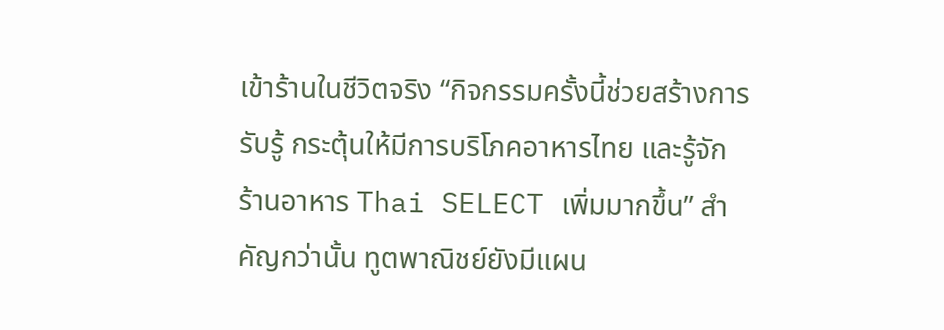เข้าร้านในชีวิตจริง “กิจกรรมครั้งนี้ช่วยสร้างการรับรู้ กระตุ้นให้มีการบริโภคอาหารไทย และรู้จักร้านอาหาร Thai SELECT เพิ่มมากขึ้น” สำคัญกว่านั้น ทูตพาณิชย์ยังมีแผน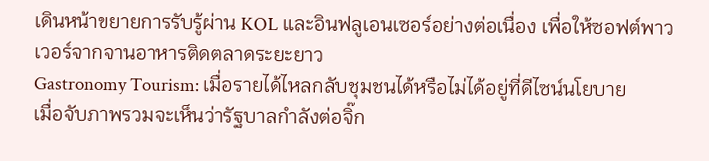เดินหน้าขยายการรับรู้ผ่าน KOL และอินฟลูเอนเซอร์อย่างต่อเนื่อง เพื่อให้ซอฟต์พาวเวอร์จากจานอาหารติดตลาดระยะยาว
Gastronomy Tourism: เมื่อรายได้ไหลกลับชุมชนได้หรือไม่ได้อยู่ที่ดีไซน์นโยบาย
เมื่อจับภาพรวมจะเห็นว่ารัฐบาลกำลังต่อจิ๊ก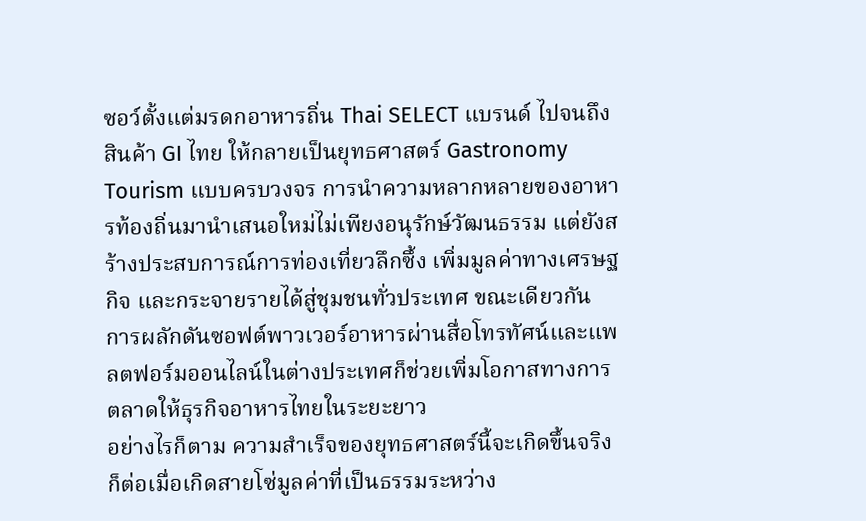ซอว์ตั้งแต่มรดกอาหารถิ่น Thai SELECT แบรนด์ ไปจนถึงสินค้า GI ไทย ให้กลายเป็นยุทธศาสตร์ Gastronomy Tourism แบบครบวงจร การนำความหลากหลายของอาหารท้องถิ่นมานำเสนอใหม่ไม่เพียงอนุรักษ์วัฒนธรรม แต่ยังสร้างประสบการณ์การท่องเที่ยวลึกซึ้ง เพิ่มมูลค่าทางเศรษฐกิจ และกระจายรายได้สู่ชุมชนทั่วประเทศ ขณะเดียวกัน การผลักดันซอฟต์พาวเวอร์อาหารผ่านสื่อโทรทัศน์และแพลตฟอร์มออนไลน์ในต่างประเทศก็ช่วยเพิ่มโอกาสทางการตลาดให้ธุรกิจอาหารไทยในระยะยาว
อย่างไรก็ตาม ความสำเร็จของยุทธศาสตร์นี้จะเกิดขึ้นจริงก็ต่อเมื่อเกิดสายโซ่มูลค่าที่เป็นธรรมระหว่าง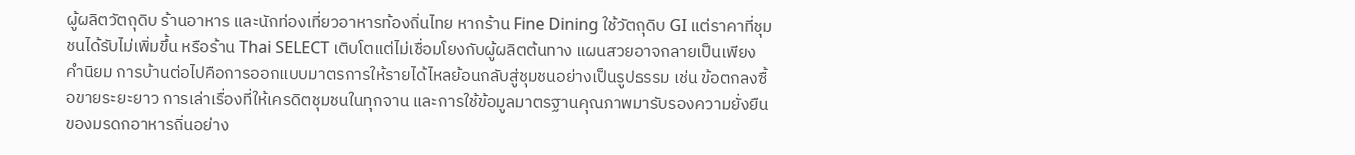ผู้ผลิตวัตถุดิบ ร้านอาหาร และนักท่องเที่ยวอาหารท้องถิ่นไทย หากร้าน Fine Dining ใช้วัตถุดิบ GI แต่ราคาที่ชุมชนได้รับไม่เพิ่มขึ้น หรือร้าน Thai SELECT เติบโตแต่ไม่เชื่อมโยงกับผู้ผลิตต้นทาง แผนสวยอาจกลายเป็นเพียงคำนิยม การบ้านต่อไปคือการออกแบบมาตรการให้รายได้ไหลย้อนกลับสู่ชุมชนอย่างเป็นรูปธรรม เช่น ข้อตกลงซื้อขายระยะยาว การเล่าเรื่องที่ให้เครดิตชุมชนในทุกจาน และการใช้ข้อมูลมาตรฐานคุณภาพมารับรองความยั่งยืนของมรดกอาหารถิ่นอย่าง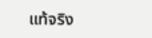แท้จริง